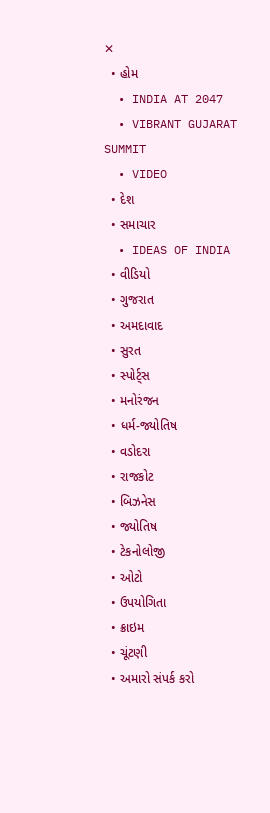✕
  • હોમ
  • INDIA AT 2047
  • VIBRANT GUJARAT SUMMIT
  • VIDEO
  • દેશ
  • સમાચાર
  • IDEAS OF INDIA
  • વીડિયો
  • ગુજરાત
  • અમદાવાદ
  • સુરત
  • સ્પોર્ટ્સ
  • મનોરંજન
  • ધર્મ-જ્યોતિષ
  • વડોદરા
  • રાજકોટ
  • બિઝનેસ
  • જ્યોતિષ
  • ટેકનોલોજી
  • ઓટો
  • ઉપયોગિતા
  • ક્રાઇમ
  • ચૂંટણી
  • અમારો સંપર્ક કરો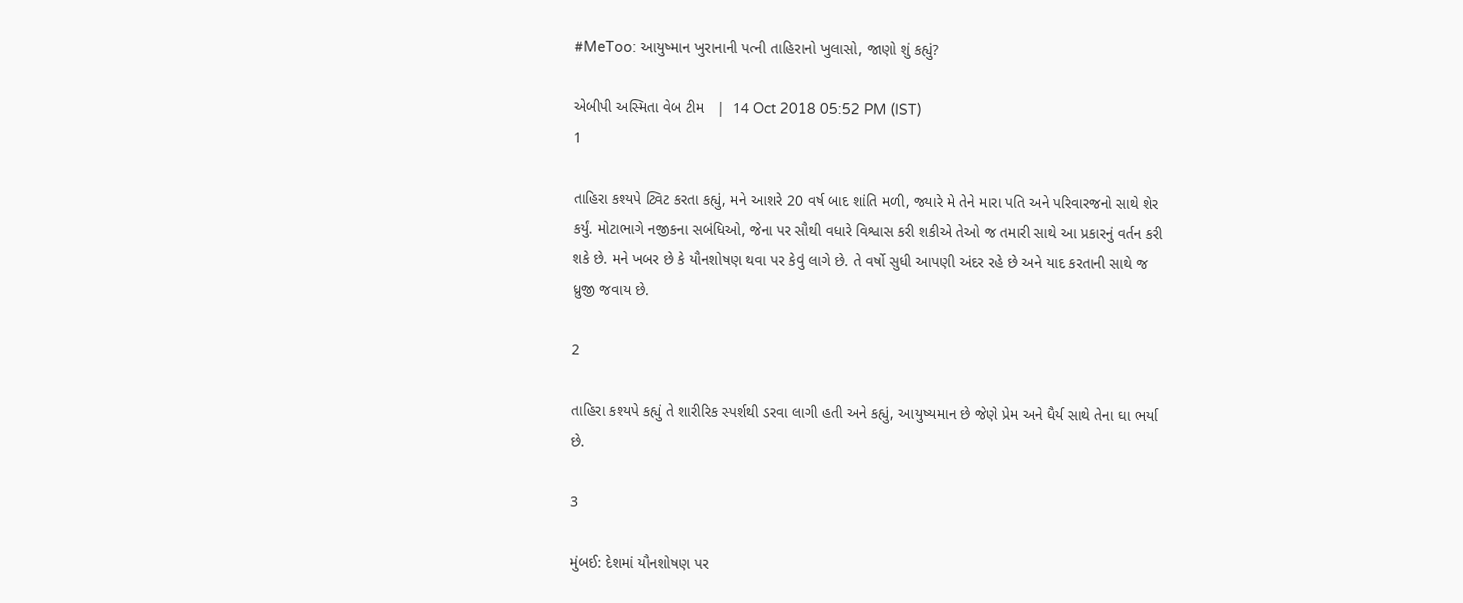#MeToo: આયુષ્માન ખુરાનાની પત્ની તાહિરાનો ખુલાસો, જાણો શું કહ્યું?

એબીપી અસ્મિતા વેબ ટીમ   |  14 Oct 2018 05:52 PM (IST)
1

તાહિરા કશ્યપે ટ્વિટ કરતા કહ્યું, મને આશરે 20 વર્ષ બાદ શાંતિ મળી, જ્યારે મે તેને મારા પતિ અને પરિવારજનો સાથે શેર કર્યું. મોટાભાગે નજીકના સબંધિઓ, જેના પર સૌથી વધારે વિશ્વાસ કરી શકીએ તેઓ જ તમારી સાથે આ પ્રકારનું વર્તન કરી શકે છે. મને ખબર છે કે યૌનશોષણ થવા પર કેવું લાગે છે. તે વર્ષો સુધી આપણી અંદર રહે છે અને યાદ કરતાની સાથે જ ધ્રુજી જવાય છે.

2

તાહિરા કશ્યપે કહ્યું તે શારીરિક સ્પર્શથી ડરવા લાગી હતી અને કહ્યું, આયુષ્યમાન છે જેણે પ્રેમ અને ધૈર્ય સાથે તેના ઘા ભર્યા છે.

3

મુંબઈ: દેશમાં યૌનશોષણ પર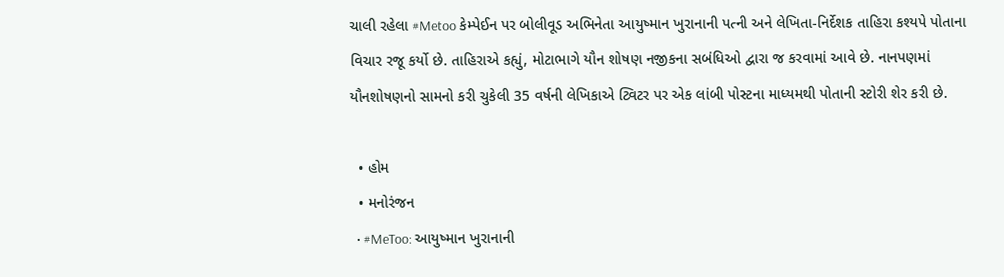ચાલી રહેલા #Metoo કેમ્પેઈન પર બોલીવૂડ અભિનેતા આયુષ્માન ખુરાનાની પત્ની અને લેખિતા-નિર્દેશક તાહિરા કશ્યપે પોતાના વિચાર રજૂ કર્યો છે. તાહિરાએ કહ્યું, મોટાભાગે યૌન શોષણ નજીકના સબંધિઓ દ્વારા જ કરવામાં આવે છે. નાનપણમાં યૌનશોષણનો સામનો કરી ચુકેલી 35 વર્ષની લેખિકાએ ટ્વિટર પર એક લાંબી પોસ્ટના માધ્યમથી પોતાની સ્ટોરી શેર કરી છે.

  • હોમ
  • મનોરંજન
  • #MeToo: આયુષ્માન ખુરાનાની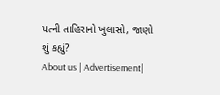પત્ની તાહિરાનો ખુલાસો, જાણો શું કહ્યું?
About us | Advertisement|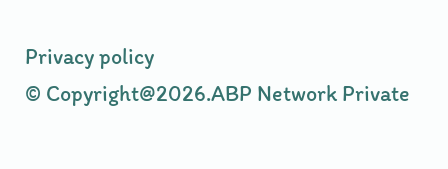Privacy policy
© Copyright@2026.ABP Network Private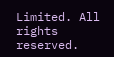Limited. All rights reserved.